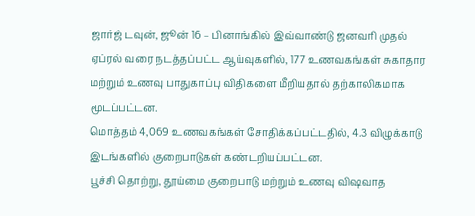ஜார்ஜ் டவுன், ஜூன் 16 – பினாங்கில் இவ்வாண்டு ஜனவரி முதல் ஏப்ரல் வரை நடத்தப்பட்ட ஆய்வுகளில், 177 உணவகங்கள் சுகாதார மற்றும் உணவு பாதுகாப்பு விதிகளை மீறியதால் தற்காலிகமாக மூடப்பட்டன.
மொத்தம் 4,069 உணவகங்கள் சோதிக்கப்பட்டதில், 4.3 விழுக்காடு இடங்களில் குறைபாடுகள் கண்டறியப்பட்டன.
பூச்சி தொற்று, தூய்மை குறைபாடு மற்றும் உணவு விஷவாத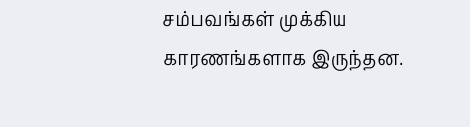சம்பவங்கள் முக்கிய காரணங்களாக இருந்தன.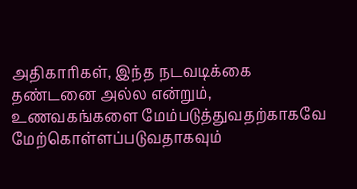அதிகாரிகள், இந்த நடவடிக்கை தண்டனை அல்ல என்றும், உணவகங்களை மேம்படுத்துவதற்காகவே மேற்கொள்ளப்படுவதாகவும்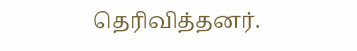தெரிவித்தனர்.